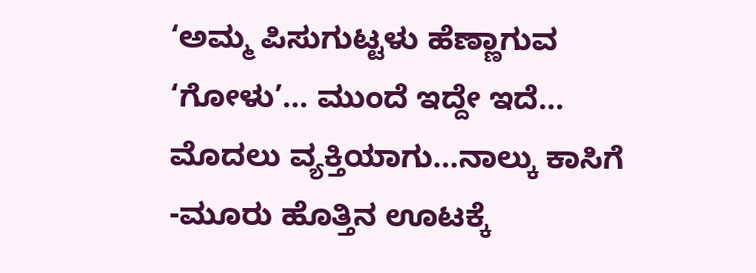‘ಅಮ್ಮ ಪಿಸುಗುಟ್ಟಳು ಹೆಣ್ಣಾಗುವ ‘ಗೋಳು’… ಮುಂದೆ ಇದ್ದೇ ಇದೆ… ಮೊದಲು ವ್ಯಕ್ತಿಯಾಗು…ನಾಲ್ಕು ಕಾಸಿಗೆ -ಮೂರು ಹೊತ್ತಿನ ಊಟಕ್ಕೆ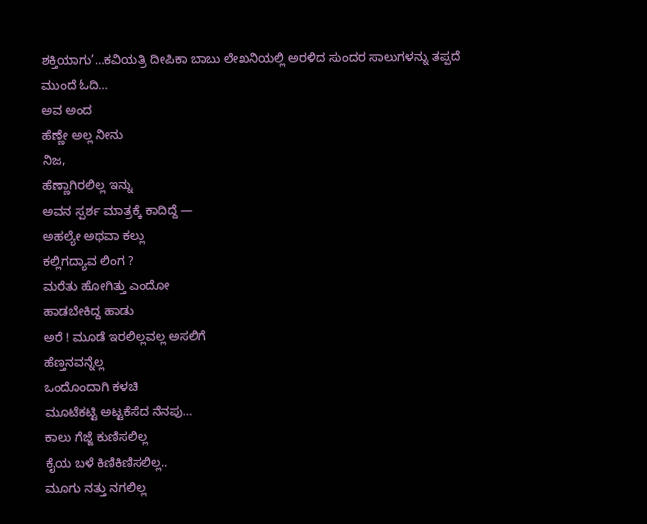ಶಕ್ತಿಯಾಗು’…ಕವಿಯತ್ರಿ ದೀಪಿಕಾ ಬಾಬು ಲೇಖನಿಯಲ್ಲಿ ಅರಳಿದ ಸುಂದರ ಸಾಲುಗಳನ್ನು ತಪ್ಪದೆ ಮುಂದೆ ಓದಿ…
ಅವ ಅಂದ
ಹೆಣ್ಣೇ ಅಲ್ಲ ನೀನು
ನಿಜ,
ಹೆಣ್ಣಾಗಿರಲಿಲ್ಲ ಇನ್ನು
ಅವನ ಸ್ಪರ್ಶ ಮಾತ್ರಕ್ಕೆ ಕಾದಿದ್ದೆ —
ಅಹಲ್ಯೇ ಅಥವಾ ಕಲ್ಲು
ಕಲ್ಲಿಗದ್ಯಾವ ಲಿಂಗ ?
ಮರೆತು ಹೋಗಿತ್ತು ಎಂದೋ
ಹಾಡಬೇಕಿದ್ದ ಹಾಡು
ಅರೆ ! ಮೂಡೆ ಇರಲಿಲ್ಲವಲ್ಲ ಅಸಲಿಗೆ
ಹೆಣ್ತನವನ್ನೆಲ್ಲ
ಒಂದೊಂದಾಗಿ ಕಳಚಿ
ಮೂಟೆಕಟ್ಟಿ ಅಟ್ಟಕೆಸೆದ ನೆನಪು…
ಕಾಲು ಗೆಜ್ಜೆ ಕುಣಿಸಲಿಲ್ಲ
ಕೈಯ ಬಳೆ ಕಿಣಿಕಿಣಿಸಲಿಲ್ಲ..
ಮೂಗು ನತ್ತು ನಗಲಿಲ್ಲ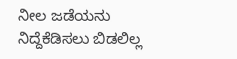ನೀಲ ಜಡೆಯನು ನಿದ್ದೆಕೆಡಿಸಲು ಬಿಡಲಿಲ್ಲ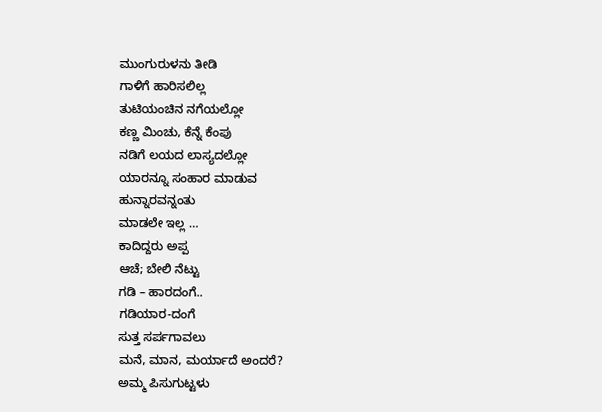ಮುಂಗುರುಳನು ತೀಡಿ
ಗಾಳಿಗೆ ಹಾರಿಸಲಿಲ್ಲ
ತುಟಿಯಂಚಿನ ನಗೆಯಲ್ಲೋ
ಕಣ್ಣ ಮಿಂಚು, ಕೆನ್ನೆ ಕೆಂಪು
ನಡಿಗೆ ಲಯದ ಲಾಸ್ಯದಲ್ಲೋ
ಯಾರನ್ನೂ ಸಂಹಾರ ಮಾಡುವ
ಹುನ್ನಾರವನ್ನಂತು
ಮಾಡಲೇ ಇಲ್ಲ …
ಕಾದಿದ್ದರು ಅಪ್ಪ
ಆಚೆ; ಬೇಲಿ ನೆಟ್ಟು
ಗಡಿ – ಹಾರದಂಗೆ..
ಗಡಿಯಾರ-ದಂಗೆ
ಸುತ್ತ ಸರ್ಪಗಾವಲು
ಮನೆ, ಮಾನ, ಮರ್ಯಾದೆ ಅಂದರೆ?
ಅಮ್ಮ ಪಿಸುಗುಟ್ಟಳು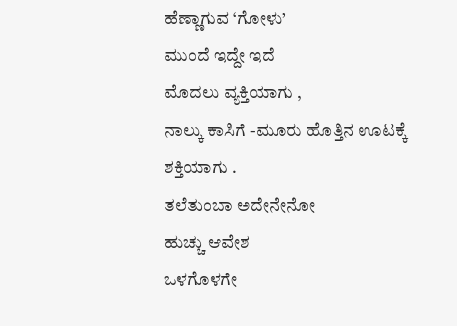ಹೆಣ್ಣಾಗುವ ‘ಗೋಳು’
ಮುಂದೆ ಇದ್ದೇ ಇದೆ
ಮೊದಲು ವ್ಯಕ್ತಿಯಾಗು ,
ನಾಲ್ಕು ಕಾಸಿಗೆ -ಮೂರು ಹೊತ್ತಿನ ಊಟಕ್ಕೆ
ಶಕ್ತಿಯಾಗು .
ತಲೆತುಂಬಾ ಅದೇನೇನೋ
ಹುಚ್ಚು ಆವೇಶ
ಒಳಗೊಳಗೇ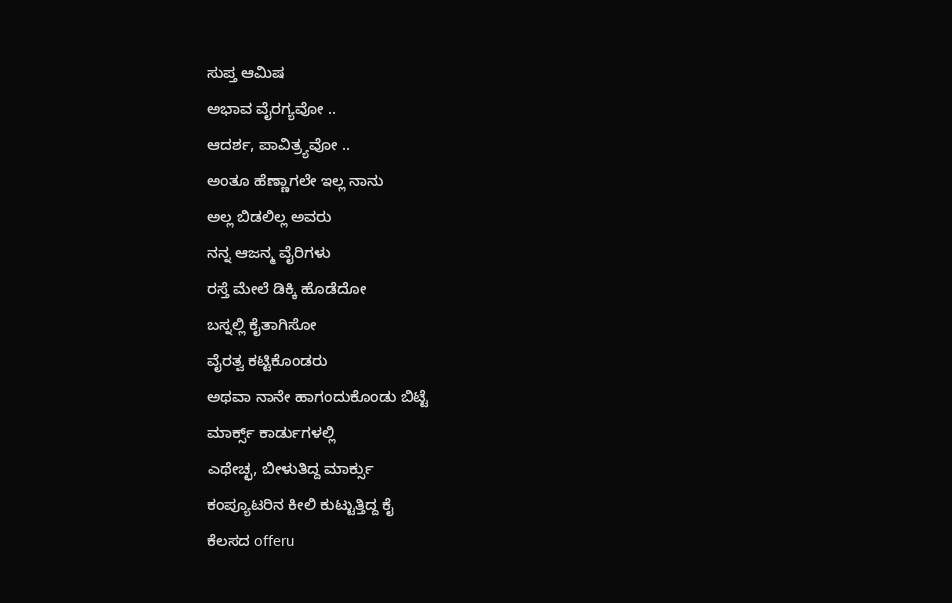ಸುಪ್ತ ಆಮಿಷ
ಅಭಾವ ವೈರಗ್ಯವೋ ..
ಆದರ್ಶ, ಪಾವಿತ್ರ್ಯವೋ ..
ಅಂತೂ ಹೆಣ್ಣಾಗಲೇ ಇಲ್ಲ ನಾನು
ಅಲ್ಲ ಬಿಡಲಿಲ್ಲ ಅವರು
ನನ್ನ ಆಜನ್ಮ ವೈರಿಗಳು
ರಸ್ತೆ ಮೇಲೆ ಡಿಕ್ಕಿ ಹೊಡೆದೋ
ಬಸ್ನಲ್ಲಿ ಕೈತಾಗಿಸೋ
ವೈರತ್ವ ಕಟ್ಟಿಕೊಂಡರು
ಅಥವಾ ನಾನೇ ಹಾಗಂದುಕೊಂಡು ಬಿಟ್ಟೆ
ಮಾರ್ಕ್ಸ್ ಕಾರ್ಡುಗಳಲ್ಲಿ
ಎಥೇಚ್ಛ, ಬೀಳುತಿದ್ದ ಮಾರ್ಕ್ಸು
ಕಂಪ್ಯೂಟರಿನ ಕೀಲಿ ಕುಟ್ಟುತ್ತಿದ್ದ ಕೈ
ಕೆಲಸದ offeru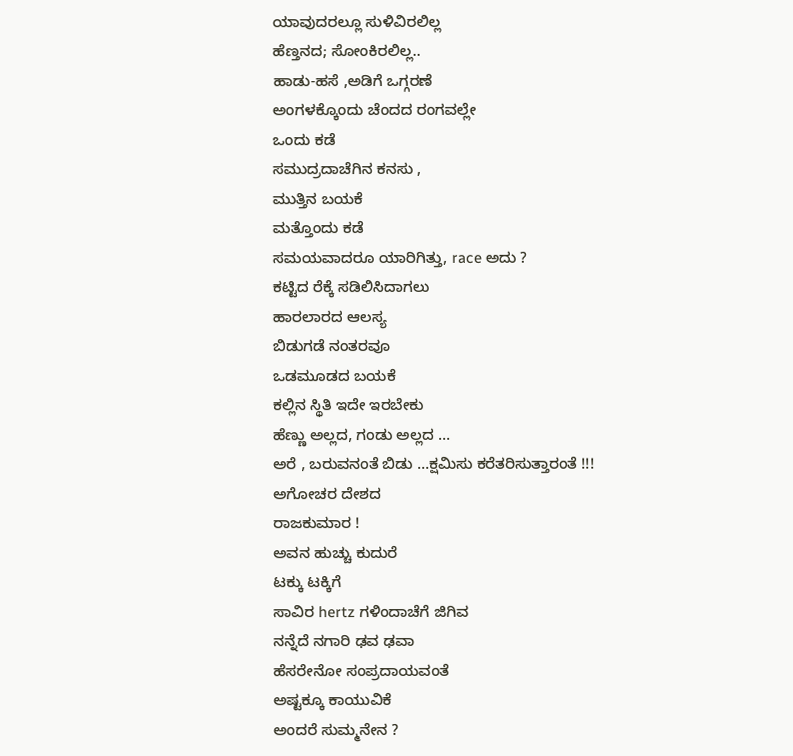ಯಾವುದರಲ್ಲೂ ಸುಳಿವಿರಲಿಲ್ಲ
ಹೆಣ್ತನದ; ಸೋಂಕಿರಲಿಲ್ಲ..
ಹಾಡು-ಹಸೆ ,ಅಡಿಗೆ ಒಗ್ಗರಣೆ
ಅಂಗಳಕ್ಕೊಂದು ಚೆಂದದ ರಂಗವಲ್ಲೇ
ಒಂದು ಕಡೆ
ಸಮುದ್ರದಾಚೆಗಿನ ಕನಸು ,
ಮುತ್ತಿನ ಬಯಕೆ
ಮತ್ತೊಂದು ಕಡೆ
ಸಮಯವಾದರೂ ಯಾರಿಗಿತ್ತು, race ಅದು ?
ಕಟ್ಟಿದ ರೆಕ್ಕೆ ಸಡಿಲಿಸಿದಾಗಲು
ಹಾರಲಾರದ ಆಲಸ್ಯ
ಬಿಡುಗಡೆ ನಂತರವೂ
ಒಡಮೂಡದ ಬಯಕೆ
ಕಲ್ಲಿನ ಸ್ಥಿತಿ ಇದೇ ಇರಬೇಕು
ಹೆಣ್ಣು ಅಲ್ಲದ, ಗಂಡು ಅಲ್ಲದ …
ಅರೆ , ಬರುವನಂತೆ ಬಿಡು …ಕ್ಷಮಿಸು ಕರೆತರಿಸುತ್ತಾರಂತೆ !!!
ಅಗೋಚರ ದೇಶದ
ರಾಜಕುಮಾರ !
ಅವನ ಹುಚ್ಚು ಕುದುರೆ
ಟಕ್ಕು ಟಕ್ಕಿಗೆ
ಸಾವಿರ hertz ಗಳಿಂದಾಚೆಗೆ ಜಿಗಿವ
ನನ್ನೆದೆ ನಗಾರಿ ಢವ ಢವಾ
ಹೆಸರೇನೋ ಸಂಪ್ರದಾಯವಂತೆ
ಅಷ್ಟಕ್ಕೂ ಕಾಯುವಿಕೆ
ಅಂದರೆ ಸುಮ್ಮನೇನ ?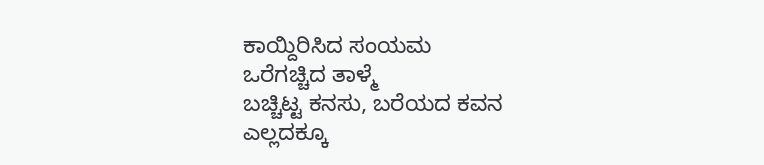ಕಾಯ್ದಿರಿಸಿದ ಸಂಯಮ
ಒರೆಗಚ್ಚಿದ ತಾಳ್ಮೆ
ಬಚ್ಚಿಟ್ಟ ಕನಸು, ಬರೆಯದ ಕವನ
ಎಲ್ಲದಕ್ಕೂ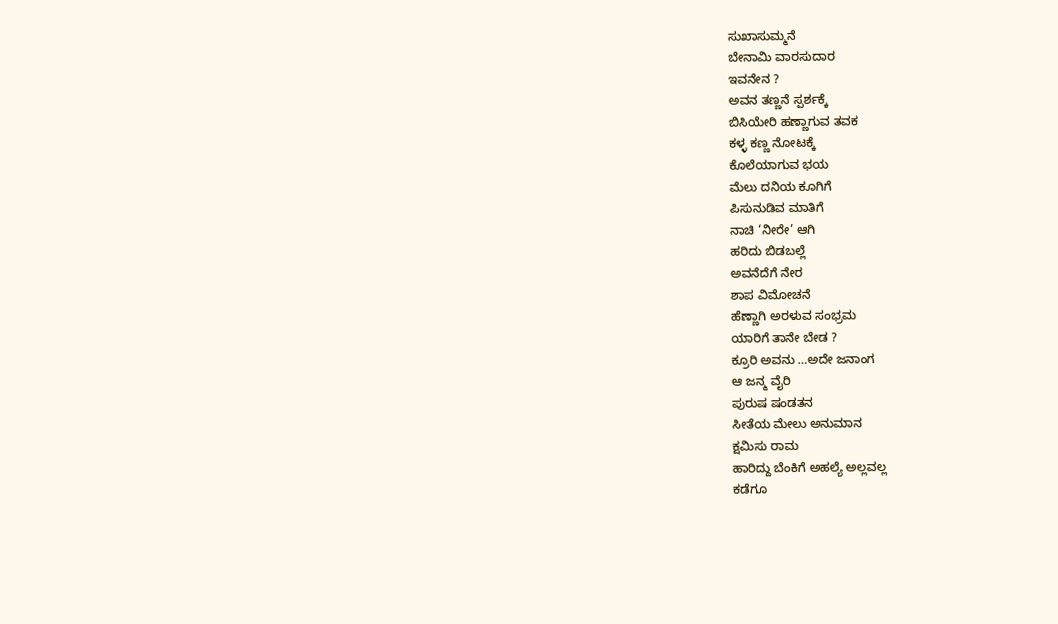ಸುಖಾಸುಮ್ಮನೆ
ಬೇನಾಮಿ ವಾರಸುದಾರ
ಇವನೇನ ?
ಅವನ ತಣ್ಣನೆ ಸ್ಪರ್ಶಕ್ಕೆ
ಬಿಸಿಯೇರಿ ಹಣ್ಣಾಗುವ ತವಕ
ಕಳ್ಳ ಕಣ್ಣ ನೋಟಕ್ಕೆ
ಕೊಲೆಯಾಗುವ ಭಯ
ಮೆಲು ದನಿಯ ಕೂಗಿಗೆ
ಪಿಸುನುಡಿವ ಮಾತಿಗೆ
ನಾಚಿ ‘ನೀರೇ’ ಆಗಿ
ಹರಿದು ಬಿಡಬಲ್ಲೆ
ಅವನೆದೆಗೆ ನೇರ
ಶಾಪ ವಿಮೋಚನೆ
ಹೆಣ್ಣಾಗಿ ಅರಳುವ ಸಂಭ್ರಮ
ಯಾರಿಗೆ ತಾನೇ ಬೇಡ ?
ಕ್ರೂರಿ ಅವನು …ಅದೇ ಜನಾಂಗ
ಆ ಜನ್ಮ ವೈರಿ
ಪುರುಷ ಷಂಡತನ
ಸೀತೆಯ ಮೇಲು ಅನುಮಾನ
ಕ್ಷಮಿಸು ರಾಮ
ಹಾರಿದ್ದು ಬೆಂಕಿಗೆ ಅಹಲ್ಯೆ ಅಲ್ಲವಲ್ಲ
ಕಡೆಗೂ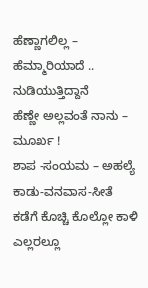ಹೆಣ್ಣಾಗಲಿಲ್ಲ – ಹೆಮ್ಮಾರಿಯಾದೆ ..
ನುಡಿಯುತ್ತಿದ್ದಾನೆ
ಹೆಣ್ಣೇ ಅಲ್ಲವಂತೆ ನಾನು – ಮೂರ್ಖ !
ಶಾಪ -ಸಂಯಮ – ಅಹಲ್ಯೆ
ಕಾಡು-ವನವಾಸ-ಸೀತೆ
ಕಡೆಗೆ ಕೊಚ್ಚಿ ಕೊಲ್ಲೋ ಕಾಳಿ
ಎಲ್ಲರಲ್ಲೂ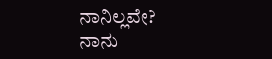ನಾನಿಲ್ಲವೇ?
ನಾನು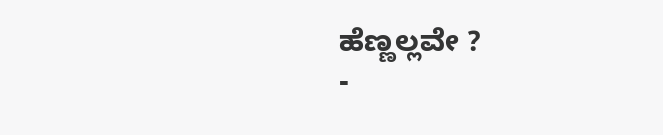ಹೆಣ್ಣಲ್ಲವೇ ?
-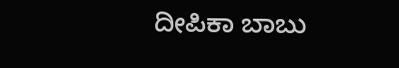ದೀಪಿಕಾ ಬಾಬು